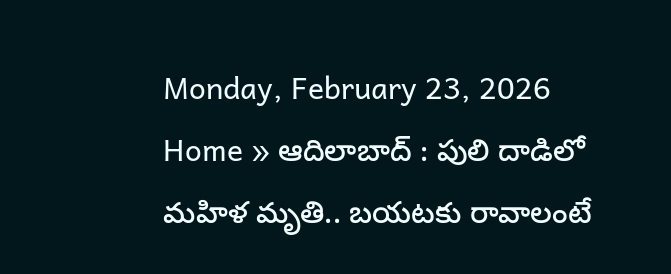Monday, February 23, 2026
Home » ఆదిలాబాద్ : పులి దాడిలో మహిళ మృతి.. బయటకు రావాలంటే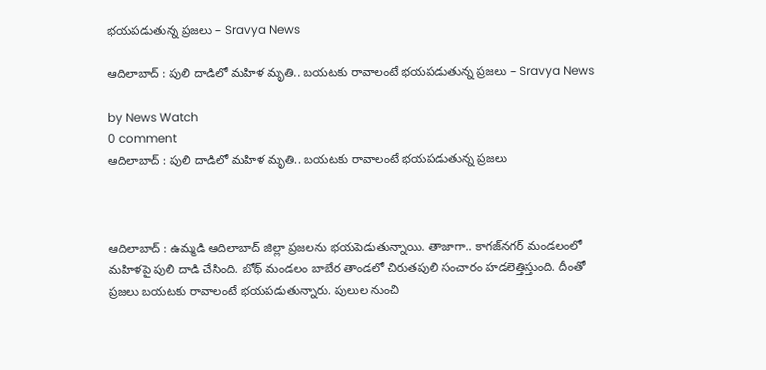భయపడుతున్న ప్రజలు – Sravya News

ఆదిలాబాద్ : పులి దాడిలో మహిళ మృతి.. బయటకు రావాలంటే భయపడుతున్న ప్రజలు – Sravya News

by News Watch
0 comment
ఆదిలాబాద్ : పులి దాడిలో మహిళ మృతి.. బయటకు రావాలంటే భయపడుతున్న ప్రజలు



ఆదిలాబాద్ : ఉమ్మడి ఆదిలాబాద్ జిల్లా ప్రజలను భయపెడుతున్నాయి. తాజాగా.. కాగజ్‌నగర్ మండలంలో మహిళపై పులి దాడి చేసింది. బోథ్ మండలం బాబేర తాండలో చిరుతపులి సంచారం హడలెత్తిస్తుంది. దీంతో ప్రజలు బయటకు రావాలంటే భయపడుతున్నారు. పులుల నుంచి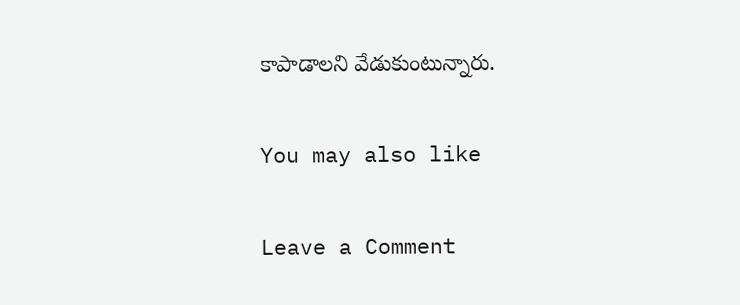కాపాడాలని వేడుకుంటున్నారు.

You may also like

Leave a Comment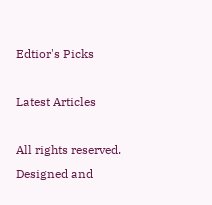Edtior's Picks

Latest Articles

All rights reserved. Designed and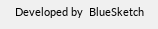Developed by  BlueSketch